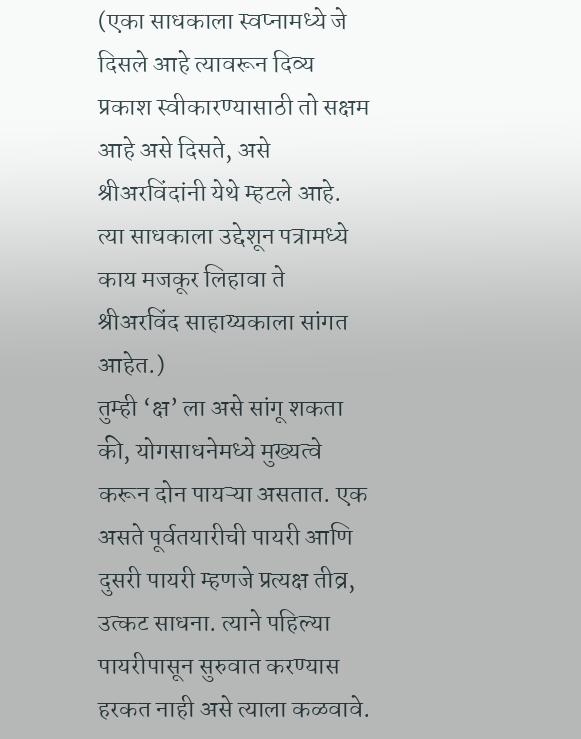(एका साधकाला स्वप्नामध्ये जे दिसले आहे त्यावरून दिव्य प्रकाश स्वीकारण्यासाठी तो सक्षम आहे असे दिसते, असे श्रीअरविंदांनी येथे म्हटले आहे. त्या साधकाला उद्देशून पत्रामध्ये काय मजकूर लिहावा ते श्रीअरविंद साहाय्यकाला सांगत आहेत.)
तुम्ही ‘क्ष’ ला असे सांगू शकता की, योगसाधनेमध्ये मुख्यत्वे करून दोन पायऱ्या असतात. एक असते पूर्वतयारीची पायरी आणि दुसरी पायरी म्हणजे प्रत्यक्ष तीव्र, उत्कट साधना. त्याने पहिल्या पायरीपासून सुरुवात करण्यास हरकत नाही असे त्याला कळवावे.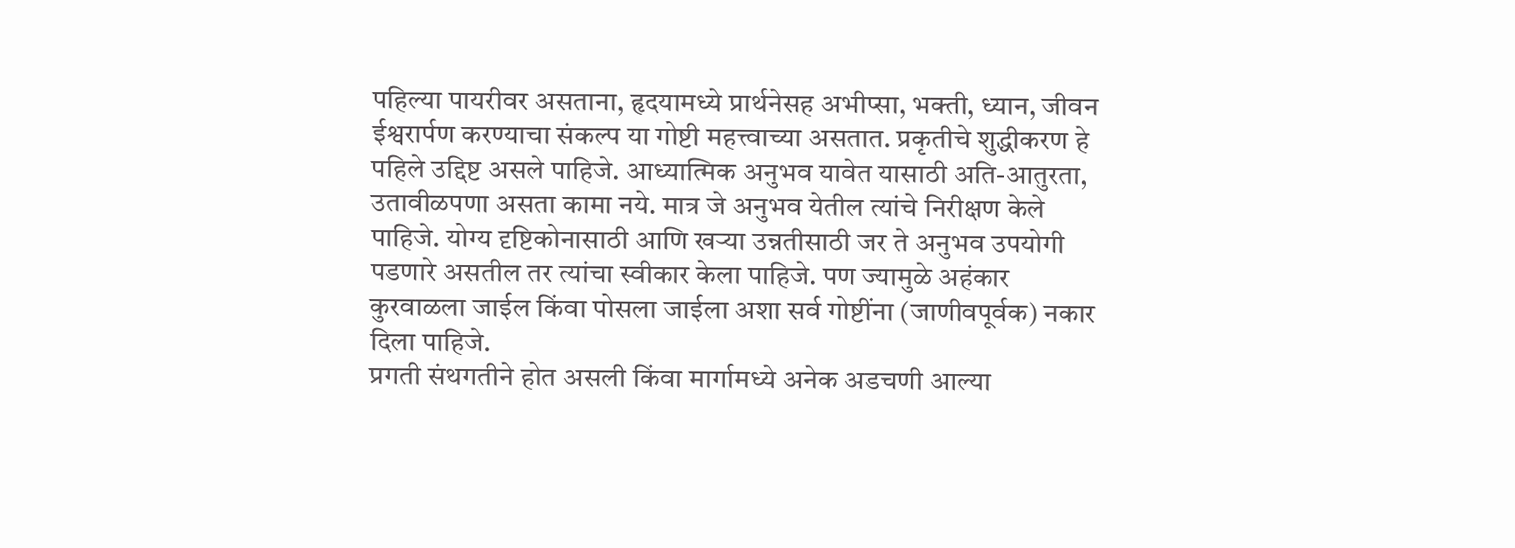पहिल्या पायरीवर असताना, हृदयामध्ये प्रार्थनेसह अभीप्सा, भक्ती, ध्यान, जीवन ईश्वरार्पण करण्याचा संकल्प या गोष्टी महत्त्वाच्या असतात. प्रकृतीचे शुद्धीकरण हे पहिले उद्दिष्ट असले पाहिजे. आध्यात्मिक अनुभव यावेत यासाठी अति-आतुरता, उतावीळपणा असता कामा नये. मात्र जे अनुभव येतील त्यांचे निरीक्षण केले पाहिजे. योग्य दृष्टिकोनासाठी आणि खऱ्या उन्नतीसाठी जर ते अनुभव उपयोगी पडणारे असतील तर त्यांचा स्वीकार केला पाहिजे. पण ज्यामुळे अहंकार कुरवाळला जाईल किंवा पोसला जाईला अशा सर्व गोष्टींना (जाणीवपूर्वक) नकार दिला पाहिजे.
प्रगती संथगतीने होत असली किंवा मार्गामध्ये अनेक अडचणी आल्या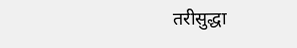तरीसुद्धा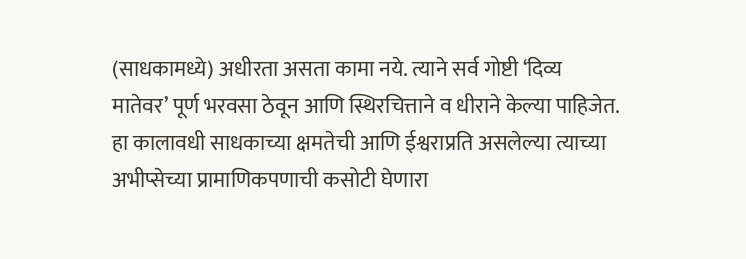(साधकामध्ये) अधीरता असता कामा नये. त्याने सर्व गोष्टी ‘दिव्य मातेवर’ पूर्ण भरवसा ठेवून आणि स्थिरचित्ताने व धीराने केल्या पाहिजेत. हा कालावधी साधकाच्या क्षमतेची आणि ईश्वराप्रति असलेल्या त्याच्या अभीप्सेच्या प्रामाणिकपणाची कसोटी घेणारा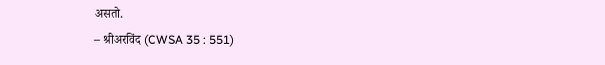असतो.
– श्रीअरविंद (CWSA 35 : 551)